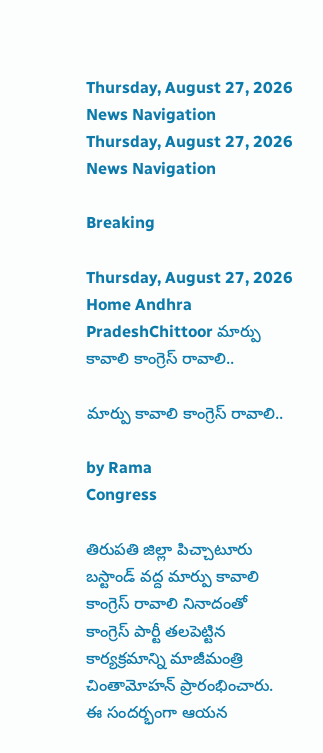Thursday, August 27, 2026
News Navigation
Thursday, August 27, 2026
News Navigation

Breaking

Thursday, August 27, 2026
Home Andhra PradeshChittoor మార్పు కావాలి కాంగ్రెస్ రావాలి..

మార్పు కావాలి కాంగ్రెస్ రావాలి..

by Rama
Congress

తిరుపతి జిల్లా పిచ్చాటూరు బస్టాండ్ వద్ద మార్పు కావాలి కాంగ్రెస్ రావాలి నినాదంతో కాంగ్రెస్ పార్టీ తలపెట్టిన కార్యక్రమాన్ని మాజీమంత్రి చింతామోహన్ ప్రారంభించారు. ఈ సందర్భంగా ఆయన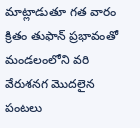మాట్లాడుతూ గత వారం క్రితం తుఫాన్ ప్రభావంతో మండలంలోని వరి వేరుశనగ మొదలైన పంటలు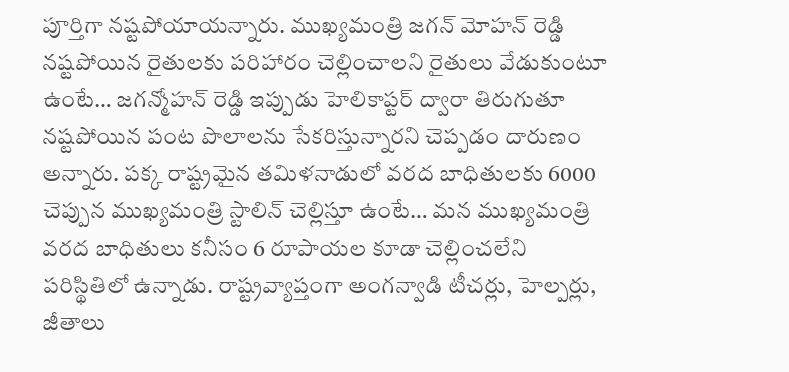పూర్తిగా నష్టపోయాయన్నారు. ముఖ్యమంత్రి జగన్ మోహన్ రెడ్డి నష్టపోయిన రైతులకు పరిహారం చెల్లించాలని రైతులు వేడుకుంటూ ఉంటే… జగన్మోహన్ రెడ్డి ఇప్పుడు హెలికాప్టర్ ద్వారా తిరుగుతూ నష్టపోయిన పంట పొలాలను సేకరిస్తున్నారని చెప్పడం దారుణం అన్నారు. పక్క రాష్ట్రమైన తమిళనాడులో వరద బాధితులకు 6000 చెప్పున ముఖ్యమంత్రి స్టాలిన్ చెల్లిస్తూ ఉంటే… మన ముఖ్యమంత్రి వరద బాధితులు కనీసం 6 రూపాయల కూడా చెల్లించలేని పరిస్థితిలో ఉన్నాడు. రాష్ట్రవ్యాప్తంగా అంగన్వాడి టీచర్లు, హెల్పర్లు, జీతాలు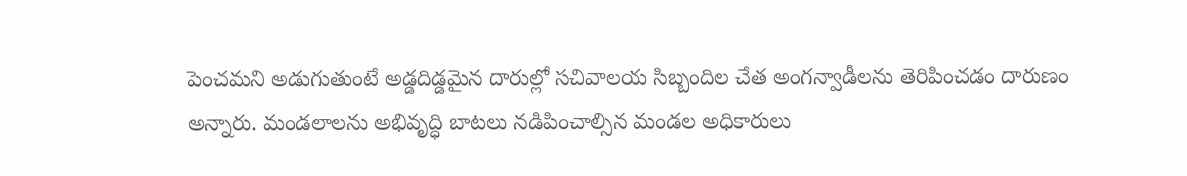పెంచమని అడుగుతుంటే అడ్డదిడ్డమైన దారుల్లో సచివాలయ సిబ్బందిల చేత అంగన్వాడీలను తెరిపించడం దారుణం అన్నారు. మండలాలను అభివృద్ధి బాటలు నడిపించాల్సిన మండల అధికారులు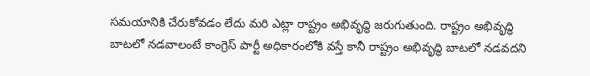సమయానికి చేరుకోవడం లేదు మరి ఎట్లా రాష్ట్రం అభివృద్ధి జరుగుతుంది. రాష్ట్రం అభివృద్ధి బాటలో నడవాలంటే కాంగ్రెస్ పార్టీ అధికారంలోకి వస్తే కానీ రాష్ట్రం అభివృద్ధి బాటలో నడవదని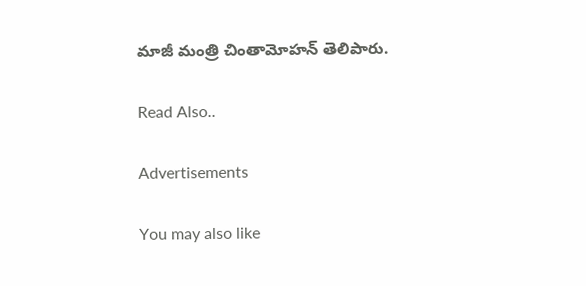మాజీ మంత్రి చింతామోహన్ తెలిపారు.

Read Also..

Advertisements

You may also like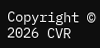Copyright © 2026 CVR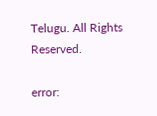Telugu. All Rights Reserved.

error: